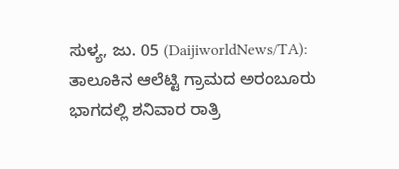ಸುಳ್ಯ, ಜು. 05 (DaijiworldNews/TA): ತಾಲೂಕಿನ ಆಲೆಟ್ಟಿ ಗ್ರಾಮದ ಅರಂಬೂರು ಭಾಗದಲ್ಲಿ ಶನಿವಾರ ರಾತ್ರಿ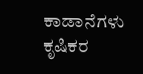ಕಾಡಾನೆಗಳು ಕೃಷಿಕರ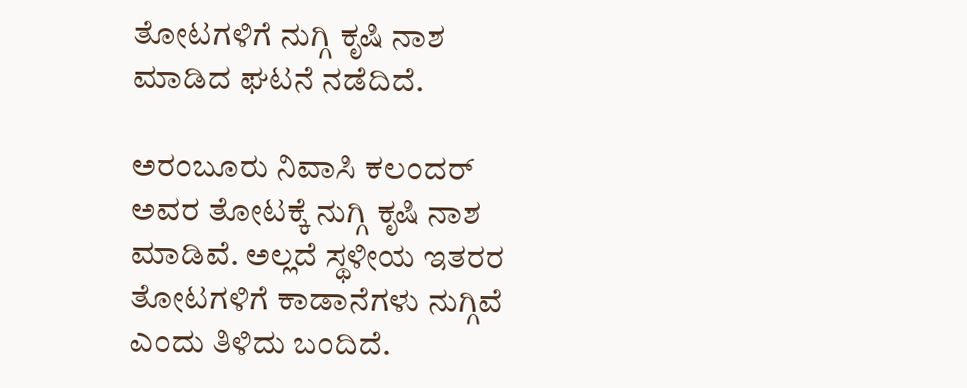ತೋಟಗಳಿಗೆ ನುಗ್ಗಿ ಕೃಷಿ ನಾಶ ಮಾಡಿದ ಘಟನೆ ನಡೆದಿದೆ.

ಅರಂಬೂರು ನಿವಾಸಿ ಕಲಂದರ್ ಅವರ ತೋಟಕ್ಕೆ ನುಗ್ಗಿ ಕೃಷಿ ನಾಶ ಮಾಡಿವೆ. ಅಲ್ಲದೆ ಸ್ಥಳೀಯ ಇತರರ ತೋಟಗಳಿಗೆ ಕಾಡಾನೆಗಳು ನುಗ್ಗಿವೆ ಎಂದು ತಿಳಿದು ಬಂದಿದೆ.